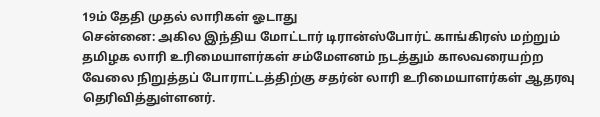19ம் தேதி முதல் லாரிகள் ஓடாது
சென்னை: அகில இந்திய மோட்டார் டிரான்ஸ்போர்ட் காங்கிரஸ் மற்றும் தமிழக லாரி உரிமையாளர்கள் சம்மேளனம் நடத்தும் காலவரையற்ற வேலை நிறுத்தப் போராட்டத்திற்கு சதர்ன் லாரி உரிமையாளர்கள் ஆதரவு தெரிவித்துள்ளனர்.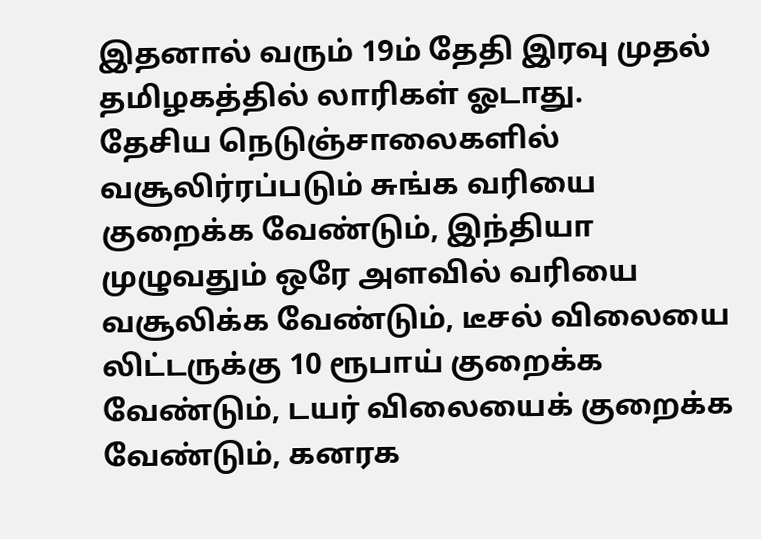இதனால் வரும் 19ம் தேதி இரவு முதல் தமிழகத்தில் லாரிகள் ஓடாது.
தேசிய நெடுஞ்சாலைகளில் வசூலிர்ரப்படும் சுங்க வரியை குறைக்க வேண்டும், இந்தியா முழுவதும் ஒரே அளவில் வரியை வசூலிக்க வேண்டும், டீசல் விலையை லிட்டருக்கு 10 ரூபாய் குறைக்க வேண்டும், டயர் விலையைக் குறைக்க வேண்டும், கனரக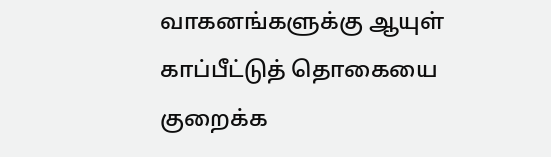வாகனங்களுக்கு ஆயுள் காப்பீட்டுத் தொகையை குறைக்க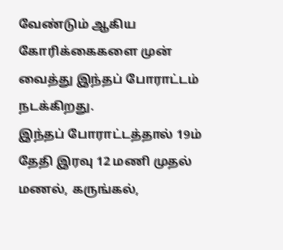வேண்டும் ஆகிய கோரிக்கைகளை முன் வைத்து இந்தப் போராட்டம் நடக்கிறது.
இந்தப் போராட்டத்தால் 19ம் தேதி இரவு 12 மணி முதல் மணல், கருங்கல்,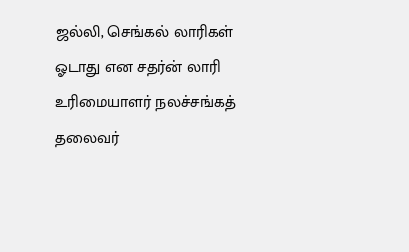ஜல்லி, செங்கல் லாரிகள் ஓடாது என சதர்ன் லாரி உரிமையாளர் நலச்சங்கத் தலைவர்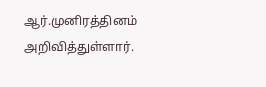ஆர்.முனிரத்தினம் அறிவித்துள்ளார்.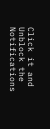Click it and Unblock the Notifications